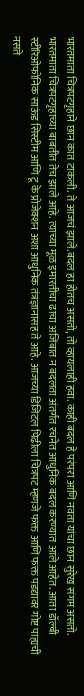भारतमाता चित्रपटगृहाने छान कात टाकली. ते आजचं झाले.बदल हा होतच असतो, तो व्हायलाही हवा. काही बदल हे परंपरा आणि नवता यांचा छान सुरेख संगम असतो.
भारतमाता चित्रपटगृहाच्या बाबतीत तेच झाले आहे. त्याच्या मूळ इमारतीचा ढाचा अजिबात न बदलता अंतर्गत रचनेत आधुनिक बदल करण्यात आले आहेत. आता डॉल्बी स्टीरिओफोनिक साऊंड सिस्टीम आणि टू के प्रोजेक्शन अशा आधुनिक तंत्रज्ञानासह ते आहे. आजच्या डिजिटल पिढीला चित्रपट म्हणजे फक्त आणि फक्त पडद्यावर गोष्ट पाह्यची नसते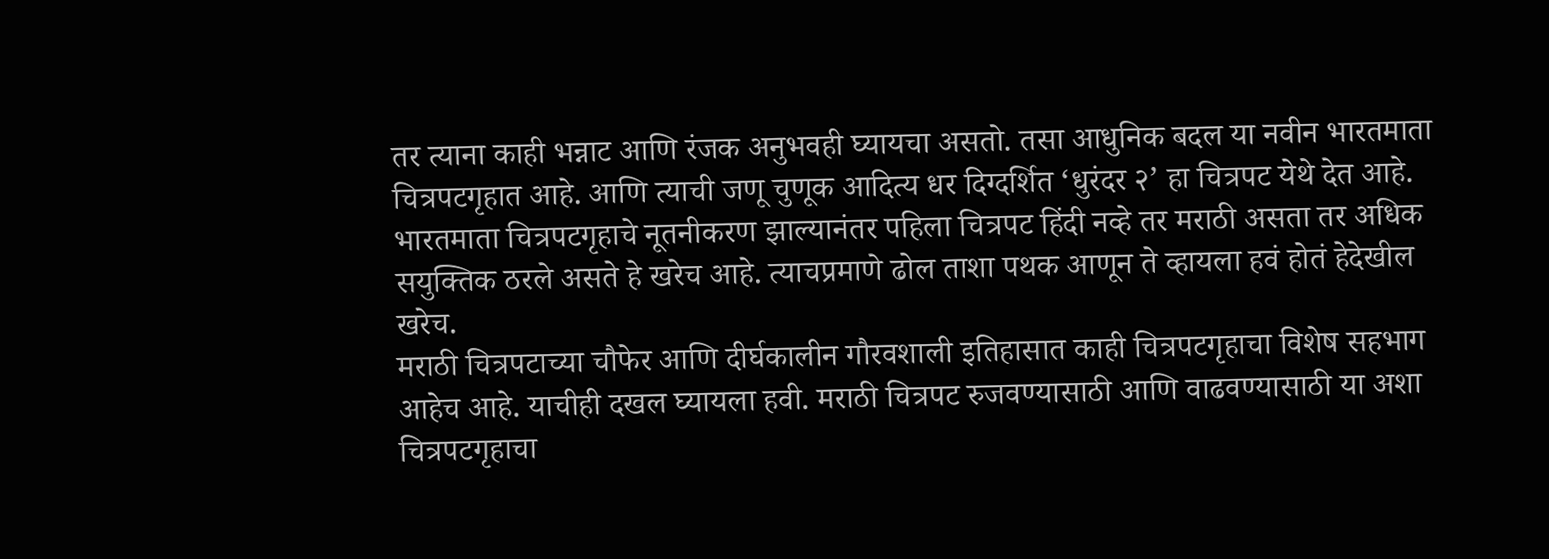तर त्याना काही भन्नाट आणि रंजक अनुभवही घ्यायचा असतो. तसा आधुनिक बदल या नवीन भारतमाता चित्रपटगृहात आहे. आणि त्याची जणू चुणूक आदित्य धर दिग्दर्शित ‘धुरंदर २’ हा चित्रपट येथे देत आहे. भारतमाता चित्रपटगृहाचे नूतनीकरण झाल्यानंतर पहिला चित्रपट हिंदी नव्हे तर मराठी असता तर अधिक सयुक्तिक ठरले असते हे खरेच आहे. त्याचप्रमाणे ढोल ताशा पथक आणून ते व्हायला हवं होतं हेदेखील खरेच.
मराठी चित्रपटाच्या चौफेर आणि दीर्घकालीन गौरवशाली इतिहासात काही चित्रपटगृहाचा विशेष सहभाग आहेच आहे. याचीही दखल घ्यायला हवी. मराठी चित्रपट रुजवण्यासाठी आणि वाढवण्यासाठी या अशा चित्रपटगृहाचा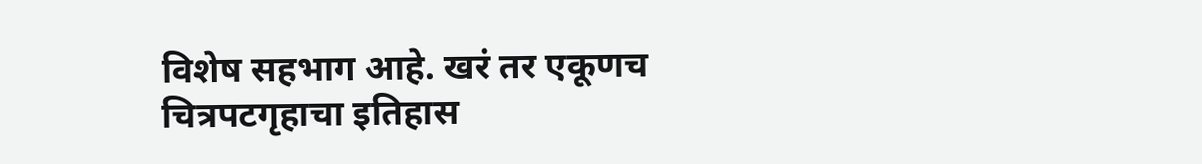विशेष सहभाग आहे. खरं तर एकूणच चित्रपटगृहाचा इतिहास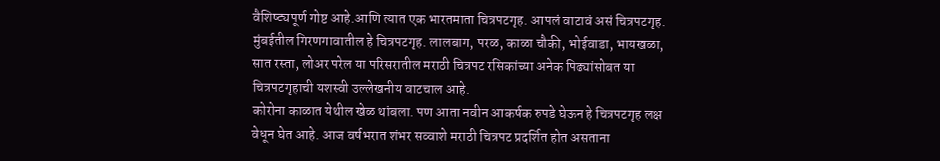वैशिष्ट्यपूर्ण गोष्ट आहे.आणि त्यात एक भारतमाता चित्रपटगृह. आपलं वाटावं असं चित्रपटगृह.
मुंबईतील गिरणगावातील हे चित्रपटगृह. लालबाग, परळ, काळा चौकी, भोईवाडा, भायखळा, सात रस्ता, लोअर परेल या परिसरातील मराठी चित्रपट रसिकांच्या अनेक पिढ्यांसोबत या चित्रपटगृहाची यशस्वी उल्लेखनीय वाटचाल आहे.
कोरोना काळात येथील खेळ थांबला. पण आता नवीन आकर्षक रुपडे घेऊन हे चित्रपटगृह लक्ष वेधून घेत आहे. आज वर्षभरात शंभर सव्वाशे मराठी चित्रपट प्रदर्शित होत असताना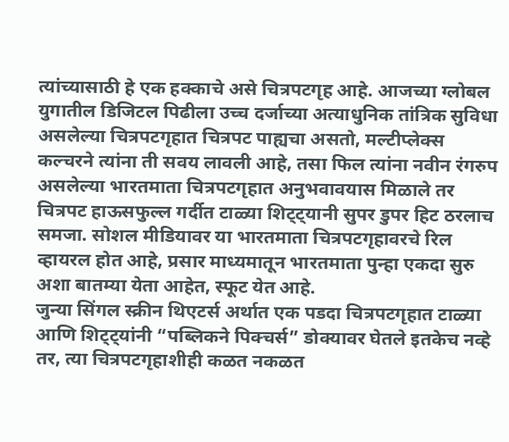त्यांच्यासाठी हे एक हक्काचे असे चित्रपटगृह आहे. आजच्या ग्लोबल युगातील डिजिटल पिढीला उच्च दर्जाच्या अत्याधुनिक तांत्रिक सुविधा असलेल्या चित्रपटगृहात चित्रपट पाह्यचा असतो, मल्टीप्लेक्स कल्चरने त्यांना ती सवय लावली आहे, तसा फिल त्यांना नवीन रंगरुप असलेल्या भारतमाता चित्रपटगृहात अनुभवावयास मिळाले तर चित्रपट हाऊसफुल्ल गर्दीत टाळ्या शिट्ट्यानी सुपर डुपर हिट ठरलाच समजा. सोशल मीडियावर या भारतमाता चित्रपटगृहावरचे रिल व्हायरल होत आहे, प्रसार माध्यमातून भारतमाता पुन्हा एकदा सुरु अशा बातम्या येता आहेत, स्फूट येत आहे.
जुन्या सिंगल स्क्रीन थिएटर्स अर्थात एक पडदा चित्रपटगृहात टाळ्या आणि शिट्ट्यांनी “पब्लिकने पिक्चर्स” डोक्यावर घेतले इतकेच नव्हे तर, त्या चित्रपटगृहाशीही कळत नकळत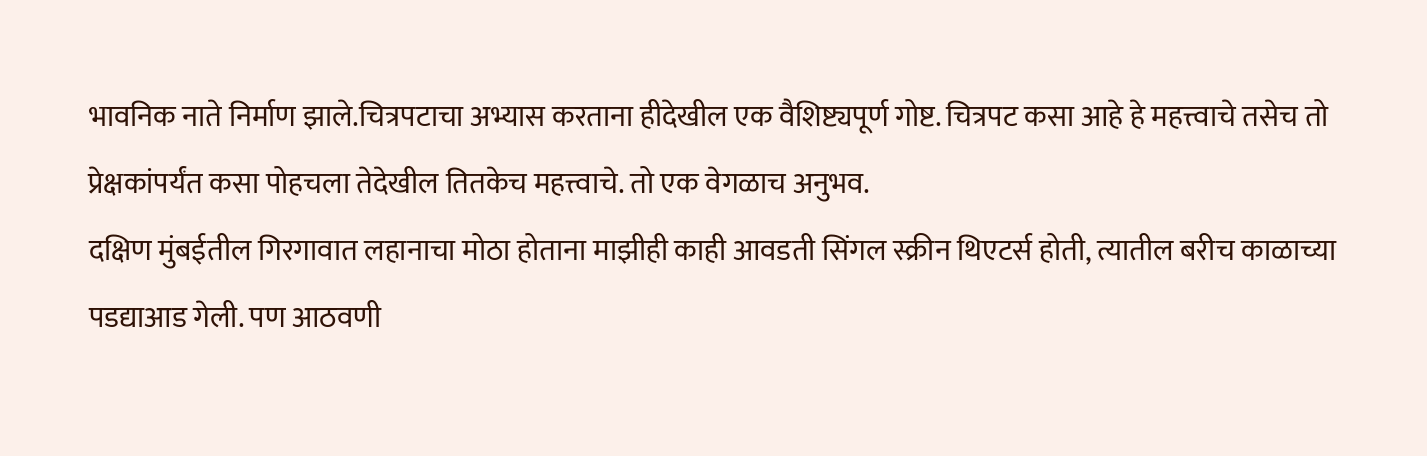भावनिक नाते निर्माण झाले.चित्रपटाचा अभ्यास करताना हीदेखील एक वैशिष्ट्यपूर्ण गोष्ट. चित्रपट कसा आहे हे महत्त्वाचे तसेच तो प्रेक्षकांपर्यंत कसा पोहचला तेदेखील तितकेच महत्त्वाचे. तो एक वेगळाच अनुभव.
दक्षिण मुंबईतील गिरगावात लहानाचा मोठा होताना माझीही काही आवडती सिंगल स्क्रीन थिएटर्स होती, त्यातील बरीच काळाच्या पडद्याआड गेली. पण आठवणी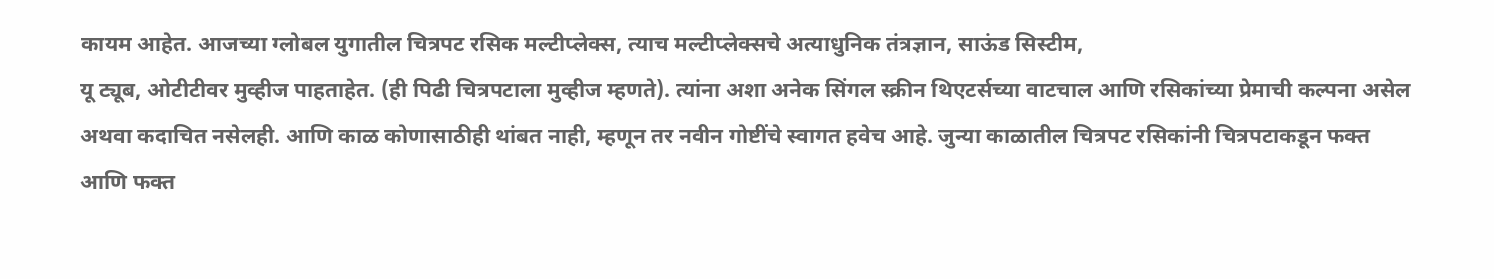कायम आहेत. आजच्या ग्लोबल युगातील चित्रपट रसिक मल्टीप्लेक्स, त्याच मल्टीप्लेक्सचे अत्याधुनिक तंत्रज्ञान, साऊंड सिस्टीम,
यू ट्यूब, ओटीटीवर मुव्हीज पाहताहेत. (ही पिढी चित्रपटाला मुव्हीज म्हणते). त्यांना अशा अनेक सिंगल स्क्रीन थिएटर्सच्या वाटचाल आणि रसिकांच्या प्रेमाची कल्पना असेल अथवा कदाचित नसेलही. आणि काळ कोणासाठीही थांबत नाही, म्हणून तर नवीन गोष्टींचे स्वागत हवेच आहे. जुन्या काळातील चित्रपट रसिकांनी चित्रपटाकडून फक्त आणि फक्त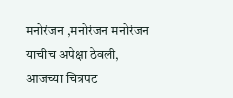मनोरंजन ,मनोरंजन मनोरंजन याचीच अपेक्षा ठेवली, आजच्या चित्रपट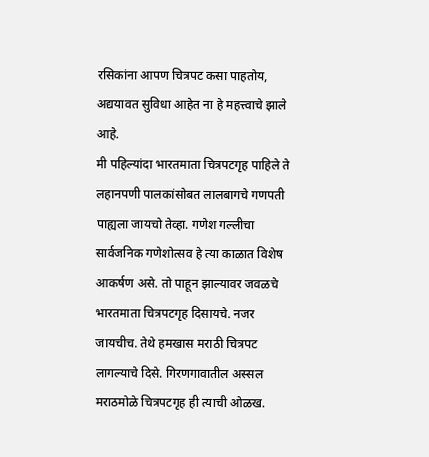रसिकांना आपण चित्रपट कसा पाहतोय, अद्ययावत सुविधा आहेत ना हे महत्त्वाचे झाले आहे.
मी पहिल्यांदा भारतमाता चित्रपटगृह पाहिले ते लहानपणी पालकांसोबत लालबागचे गणपती पाह्यला जायचो तेव्हा. गणेश गल्लीचा सार्वजनिक गणेशोत्सव हे त्या काळात विशेष आकर्षण असे. तो पाहून झाल्यावर जवळचे भारतमाता चित्रपटगृह दिसायचे. नजर जायचीच. तेथे हमखास मराठी चित्रपट लागल्याचे दिसे. गिरणगावातील अस्सल मराठमोळे चित्रपटगृह ही त्याची ओळख.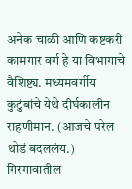अनेक चाळी आणि कष्टकरी कामगार वर्ग हे या विभागाचे वैशिष्ट्य. मध्यमवर्गीय कुटुंबांचे येथे दीर्घकालीन राहणीमान. (आजचे परेल थोडं बदललंय.)
गिरगावातील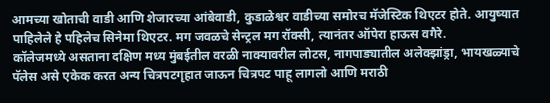आमच्या खोताची वाडी आणि शेजारच्या आंबेवाडी, कुडाळेश्वर वाडीच्या समोरच मॅजेस्टिक थिएटर होते. आयुष्यात पाहिलेले हे पहिलेच सिनेमा थिएटर. मग जवळचे सेन्ट्रल मग रॉक्सी, त्यानंतर ऑपेरा हाऊस वगैरे.
कॉलेजमध्ये असताना दक्षिण मध्य मुंबईतील वरळी नाक्यावरील लोटस, नागपाड्यातील अलेक्झांड्रा, भायखळ्याचे पॅलेस असे एकेक करत अन्य चित्रपटगृहात जाऊन चित्रपट पाहू लागलो आणि मराठी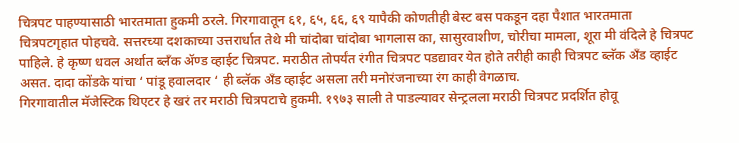चित्रपट पाहण्यासाठी भारतमाता हुकमी ठरले. गिरगावातून ६१, ६५, ६६, ६९ यापैकी कोणतीही बेस्ट बस पकडून दहा पैशात भारतमाता चित्रपटगृहात पोहचवे. सत्तरच्या दशकाच्या उत्तरार्धात तेथे मी चांदोबा चांदोबा भागलास का, सासुरवाशीण, चोरीचा मामला, शूरा मी वंदिले हे चित्रपट पाहिले. हे कृष्ण धवल अर्थात ब्लँक ॲण्ड व्हाईट चित्रपट. मराठीत तोपर्यंत रंगीत चित्रपट पडद्यावर येत होते तरीही काही चित्रपट ब्लॅक अँड व्हाईट असत. दादा कोंडके यांचा ‘ पांडू हवालदार ‘ ही ब्लॅक अँड व्हाईट असला तरी मनोरंजनाच्या रंग काही वेगळाच.
गिरगावातील मॅजेस्टिक थिएटर हे खरं तर मराठी चित्रपटाचे हुकमी. १९७३ साली ते पाडल्यावर सेन्ट्रलला मराठी चित्रपट प्रदर्शित होवू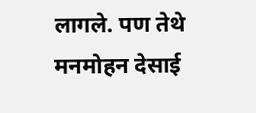लागले. पण तेथे मनमोहन देसाई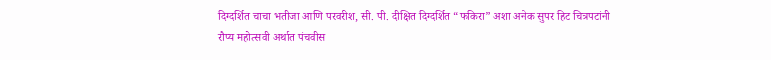दिग्दर्शित चाचा भतीजा आणि परवरीश, सी. पी. दीक्षित दिग्दर्शित “फकिरा” अशा अनेक सुपर हिट चित्रपटांनी रौप्य महोत्सवी अर्थात पंचवीस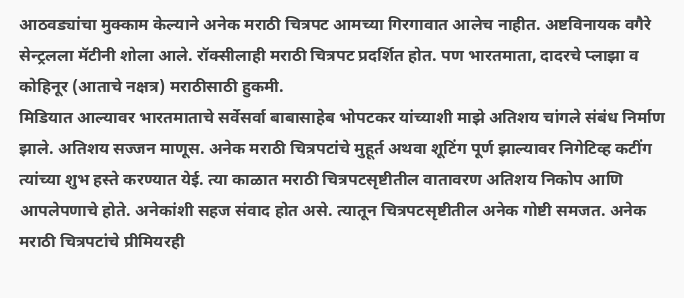आठवड्यांचा मुक्काम केल्याने अनेक मराठी चित्रपट आमच्या गिरगावात आलेच नाहीत. अष्टविनायक वगैरे सेन्ट्रलला मॅटीनी शोला आले. रॉक्सीलाही मराठी चित्रपट प्रदर्शित होत. पण भारतमाता, दादरचे प्लाझा व कोहिनूर (आताचे नक्षत्र) मराठीसाठी हुकमी.
मिडियात आल्यावर भारतमाताचे सर्वेसर्वा बाबासाहेब भोपटकर यांच्याशी माझे अतिशय चांगले संबंध निर्माण झाले. अतिशय सज्जन माणूस. अनेक मराठी चित्रपटांचे मुहूर्त अथवा शूटिंग पूर्ण झाल्यावर निगेटिव्ह कटींग त्यांच्या शुभ हस्ते करण्यात येई. त्या काळात मराठी चित्रपटसृष्टीतील वातावरण अतिशय निकोप आणि आपलेपणाचे होते. अनेकांशी सहज संवाद होत असे. त्यातून चित्रपटसृष्टीतील अनेक गोष्टी समजत. अनेक मराठी चित्रपटांचे प्रीमियरही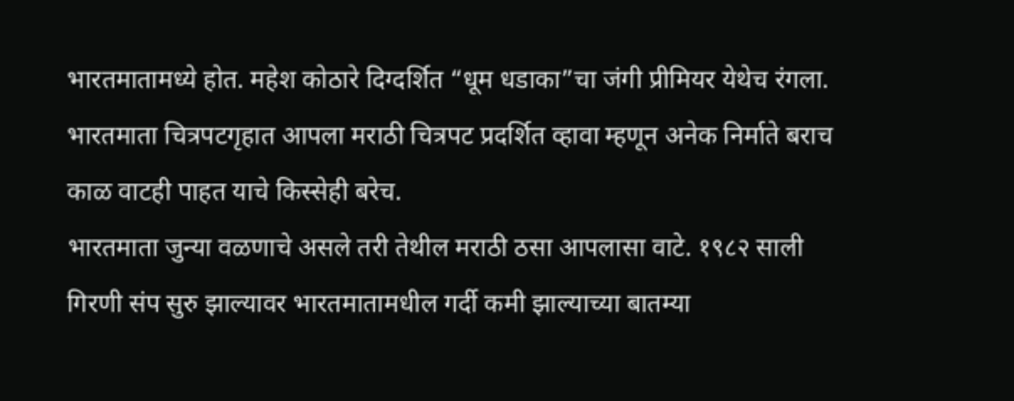भारतमातामध्ये होत. महेश कोठारे दिग्दर्शित “धूम धडाका”चा जंगी प्रीमियर येथेच रंगला. भारतमाता चित्रपटगृहात आपला मराठी चित्रपट प्रदर्शित व्हावा म्हणून अनेक निर्माते बराच काळ वाटही पाहत याचे किस्सेही बरेच.
भारतमाता जुन्या वळणाचे असले तरी तेथील मराठी ठसा आपलासा वाटे. १९८२ साली गिरणी संप सुरु झाल्यावर भारतमातामधील गर्दी कमी झाल्याच्या बातम्या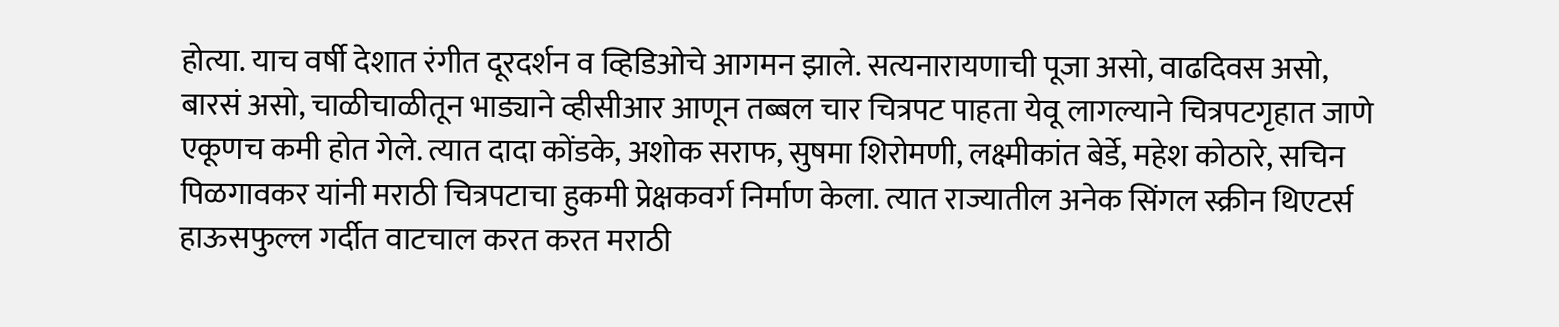होत्या. याच वर्षी देशात रंगीत दूरदर्शन व व्हिडिओचे आगमन झाले. सत्यनारायणाची पूजा असो, वाढदिवस असो, बारसं असो, चाळीचाळीतून भाड्याने व्हीसीआर आणून तब्बल चार चित्रपट पाहता येवू लागल्याने चित्रपटगृहात जाणे एकूणच कमी होत गेले. त्यात दादा कोंडके, अशोक सराफ, सुषमा शिरोमणी, लक्ष्मीकांत बेर्डे, महेश कोठारे, सचिन पिळगावकर यांनी मराठी चित्रपटाचा हुकमी प्रेक्षकवर्ग निर्माण केला. त्यात राज्यातील अनेक सिंगल स्क्रीन थिएटर्स हाऊसफुल्ल गर्दीत वाटचाल करत करत मराठी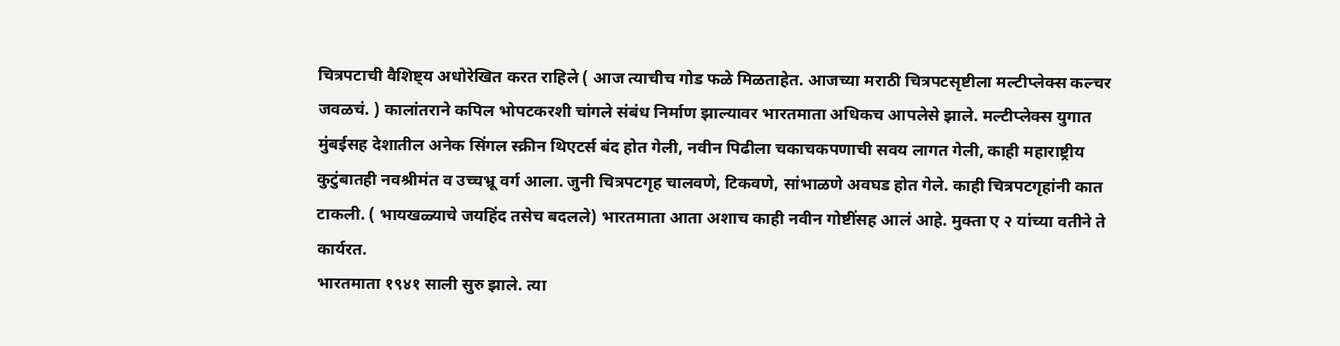चित्रपटाची वैशिष्ट्य अधोरेखित करत राहिले ( आज त्याचीच गोड फळे मिळताहेत. आजच्या मराठी चित्रपटसृष्टीला मल्टीप्लेक्स कल्चर जवळचं. ) कालांतराने कपिल भोपटकरशी चांगले संबंध निर्माण झाल्यावर भारतमाता अधिकच आपलेसे झाले. मल्टीप्लेक्स युगात मुंबईसह देशातील अनेक सिंगल स्क्रीन थिएटर्स बंद होत गेली, नवीन पिढीला चकाचकपणाची सवय लागत गेली, काही महाराष्ट्रीय कुटुंबातही नवश्रीमंत व उच्चभ्रू वर्ग आला. जुनी चित्रपटगृह चालवणे, टिकवणे, सांभाळणे अवघड होत गेले. काही चित्रपटगृहांनी कात टाकली. ( भायखळ्याचे जयहिंद तसेच बदलले) भारतमाता आता अशाच काही नवीन गोष्टींसह आलं आहे. मुक्ता ए २ यांच्या वतीने ते कार्यरत.
भारतमाता १९४१ साली सुरु झाले. त्या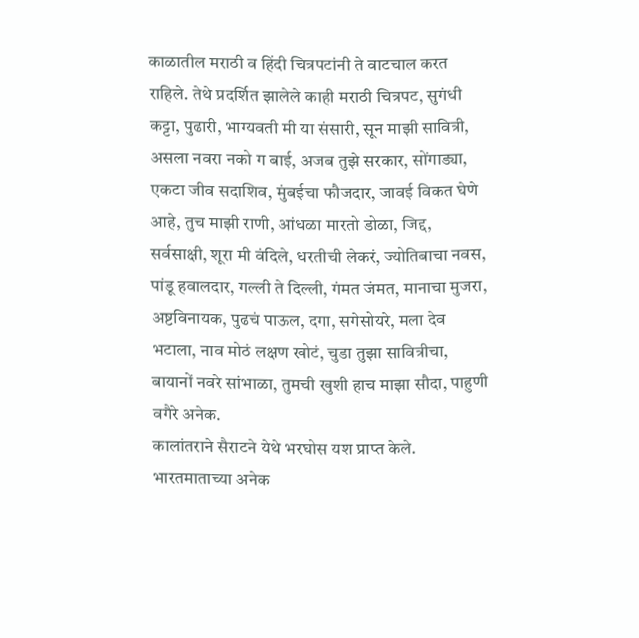काळातील मराठी व हिंदी चित्रपटांनी ते वाटचाल करत राहिले. तेथे प्रदर्शित झालेले काही मराठी चित्रपट, सुगंधी कट्टा, पुढारी, भाग्यवती मी या संसारी, सून माझी सावित्री, असला नवरा नको ग बाई, अजब तुझे सरकार, सोंगाड्या, एकटा जीव सदाशिव, मुंबईचा फौजदार, जावई विकत घेणे आहे, तुच माझी राणी, आंधळा मारतो डोळा, जिद्द, सर्वसाक्षी, शूरा मी वंदिले, धरतीची लेकरं, ज्योतिबाचा नवस, पांडू हवालदार, गल्ली ते दिल्ली, गंमत जंमत, मानाचा मुजरा, अष्टविनायक, पुढचं पाऊल, दगा, सगेसोयरे, मला देव भटाला, नाव मोठं लक्षण खोटं, चुडा तुझा सावित्रीचा, बायानों नवरे सांभाळा, तुमची खुशी हाच माझा सौदा, पाहुणी वगैरे अनेक.
कालांतराने सैराटने येथे भरघोस यश प्राप्त केले.
भारतमाताच्या अनेक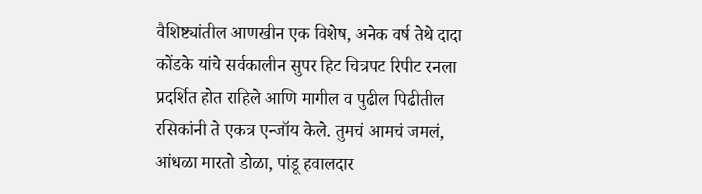वैशिष्ट्यांतील आणखीन एक विशेष, अनेक वर्ष तेथे दादा कोंडके यांचे सर्वकालीन सुपर हिट चित्रपट रिपीट रनला प्रदर्शित होत राहिले आणि मागील व पुढील पिढीतील रसिकांनी ते एकत्र एन्जॉय केले. तुमचं आमचं जमलं, आंधळा मारतो डोळा, पांडू हवालदार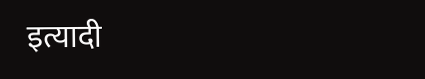इत्यादी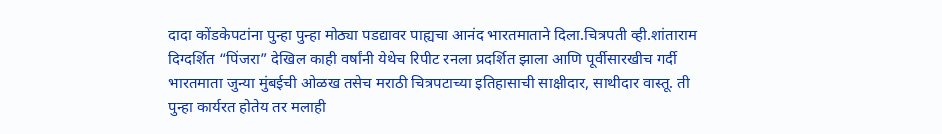दादा कोंडकेपटांना पुन्हा पुन्हा मोठ्या पडद्यावर पाह्यचा आनंद भारतमाताने दिला.चित्रपती व्ही.शांताराम दिग्दर्शित “पिंजरा” देखिल काही वर्षांनी येथेच रिपीट रनला प्रदर्शित झाला आणि पूर्वीसारखीच गर्दी
भारतमाता जुन्या मुंबईची ओळख तसेच मराठी चित्रपटाच्या इतिहासाची साक्षीदार, साथीदार वास्तू. ती पुन्हा कार्यरत होतेय तर मलाही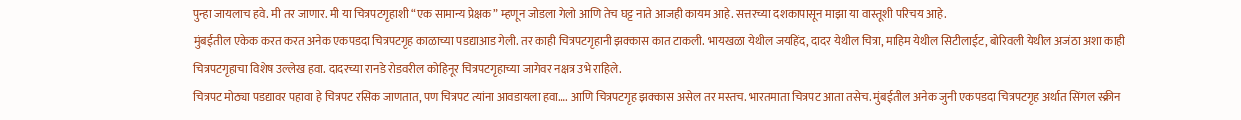पुन्हा जायलाच हवे. मी तर जाणार. मी या चित्रपटगृहाशी “एक सामान्य प्रेक्षक” म्हणून जोडला गेलो आणि तेच घट्ट नाते आजही कायम आहे. सत्तरच्या दशकापासून माझा या वास्तूशी परिचय आहे.
मुंबईतील एकेक करत करत अनेक एकपडदा चित्रपटगृह काळाच्या पडद्याआड गेली. तर काही चित्रपटगृहानी झक्कास कात टाकली. भायखळा येथील जयहिंद, दादर येथील चित्रा, माहिम येथील सिटीलाईट, बोरिवली येथील अजंठा अशा काही चित्रपटगृहाचा विशेष उल्लेख हवा. दादरच्या रानडे रोडवरील कोहिनूर चित्रपटगृहाच्या जागेवर नक्षत्र उभे राहिले.
चित्रपट मोठ्या पडद्यावर पहावा हे चित्रपट रसिक जाणतात, पण चित्रपट त्यांना आवडायला हवा…. आणि चित्रपटगृह झक्कास असेल तर मस्तच. भारतमाता चित्रपट आता तसेच. मुंबईतील अनेक जुनी एकपडदा चित्रपटगृह अर्थात सिंगल स्क्रीन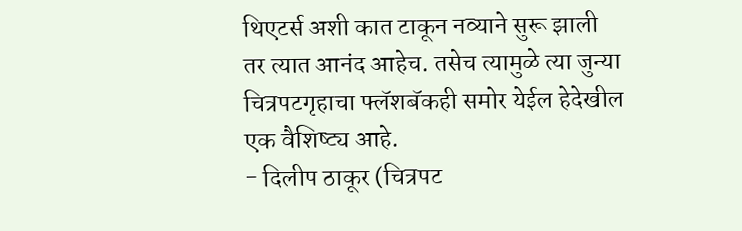थिएटर्स अशी कात टाकून नव्याने सुरू झाली तर त्यात आनंद आहेच. तसेच त्यामुळे त्या जुन्या चित्रपटगृहाचा फ्लॅशबॅकही समोर येईल हेदेखील एक वैशिष्ट्य आहे.
- दिलीप ठाकूर (चित्रपट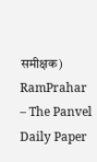समीक्षक)
RamPrahar – The Panvel Daily Paper